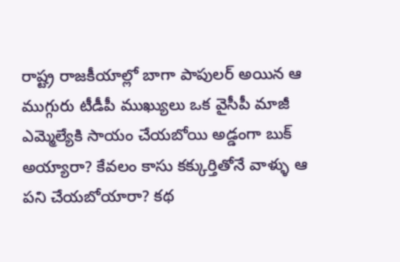రాష్ట్ర రాజకీయాల్లో బాగా పాపులర్ అయిన ఆ ముగ్గురు టీడీపీ ముఖ్యులు ఒక వైసీపీ మాజీ ఎమ్మెల్యేకి సాయం చేయబోయి అడ్డంగా బుక్ అయ్యారా? కేవలం కాసు కక్కుర్తితోనే వాళ్ళు ఆ పని చేయబోయారా? కథ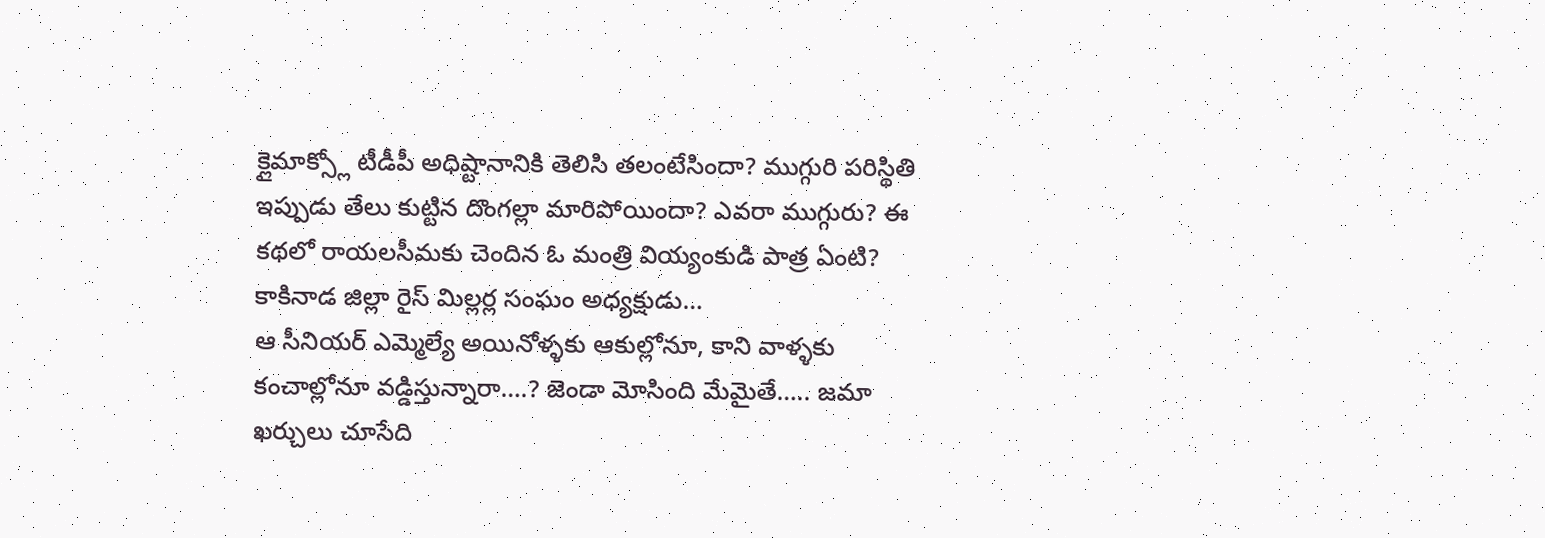క్లైమాక్స్లో టీడీపీ అధిష్టానానికి తెలిసి తలంటేసిందా? ముగ్గురి పరిస్థితి ఇప్పుడు తేలు కుట్టిన దొంగల్లా మారిపోయిందా? ఎవరా ముగ్గురు? ఈ కథలో రాయలసీమకు చెందిన ఓ మంత్రి వియ్యంకుడి పాత్ర ఏంటి? కాకినాడ జిల్లా రైస్ మిల్లర్ల సంఘం అధ్యక్షుడు…
ఆ సీనియర్ ఎమ్మెల్యే అయినోళ్ళకు ఆకుల్లోనూ, కాని వాళ్ళకు కంచాల్లోనూ వడ్డిస్తున్నారా….? జెండా మోసింది మేమైతే….. జమా ఖర్చులు చూసేది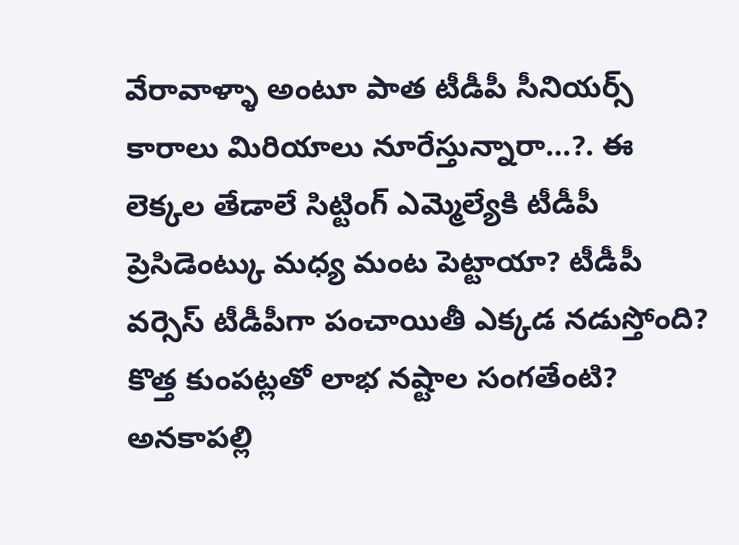వేరావాళ్ళా అంటూ పాత టీడీపీ సీనియర్స్ కారాలు మిరియాలు నూరేస్తున్నారా…?. ఈ లెక్కల తేడాలే సిట్టింగ్ ఎమ్మెల్యేకి టీడీపీ ప్రెసిడెంట్కు మధ్య మంట పెట్టాయా? టీడీపీ వర్సెస్ టీడీపీగా పంచాయితీ ఎక్కడ నడుస్తోంది? కొత్త కుంపట్లతో లాభ నష్టాల సంగతేంటి? అనకాపల్లి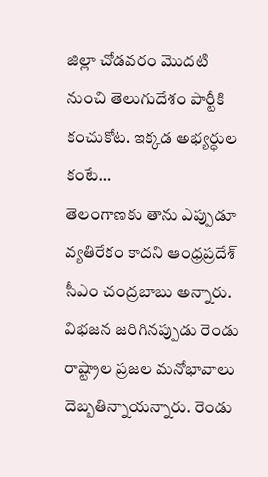జిల్లా చోడవరం మొదటి నుంచి తెలుగుదేశం పార్టీకి కంచుకోట. ఇక్కడ అభ్యర్ధుల కంటే…
తెలంగాణకు తాను ఎప్పుడూ వ్యతిరేకం కాదని ఆంధ్రప్రదేశ్ సీఎం చంద్రబాబు అన్నారు. విభజన జరిగినప్పుడు రెండు రాష్ట్రాల ప్రజల మనోభావాలు దెబ్బతిన్నాయన్నారు. రెండు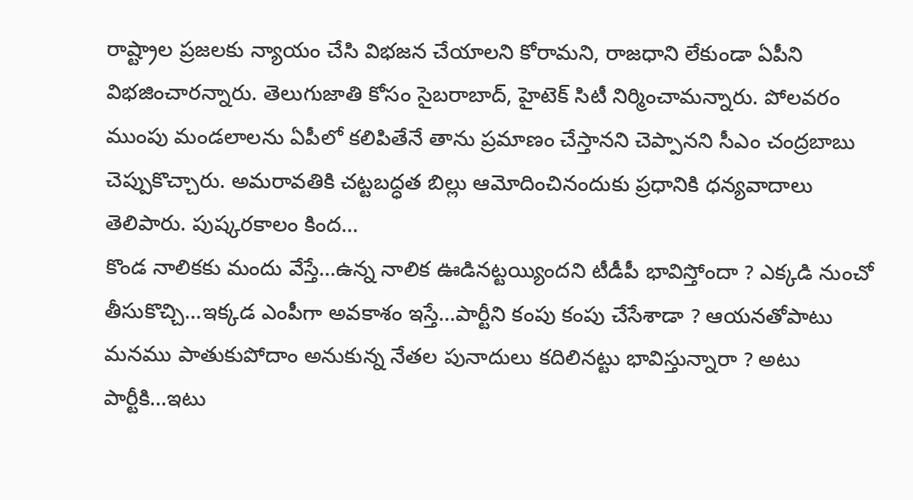రాష్ట్రాల ప్రజలకు న్యాయం చేసి విభజన చేయాలని కోరామని, రాజధాని లేకుండా ఏపీని విభజించారన్నారు. తెలుగుజాతి కోసం సైబరాబాద్, హైటెక్ సిటీ నిర్మించామన్నారు. పోలవరం ముంపు మండలాలను ఏపీలో కలిపితేనే తాను ప్రమాణం చేస్తానని చెప్పానని సీఎం చంద్రబాబు చెప్పుకొచ్చారు. అమరావతికి చట్టబద్ధత బిల్లు ఆమోదించినందుకు ప్రధానికి ధన్యవాదాలు తెలిపారు. పుష్కరకాలం కింద…
కొండ నాలికకు మందు వేస్తే…ఉన్న నాలిక ఊడినట్టయ్యిందని టీడీపీ భావిస్తోందా ? ఎక్కడి నుంచో తీసుకొచ్చి…ఇక్కడ ఎంపీగా అవకాశం ఇస్తే…పార్టీని కంపు కంపు చేసేశాడా ? ఆయనతోపాటు మనము పాతుకుపోదాం అనుకున్న నేతల పునాదులు కదిలినట్టు భావిస్తున్నారా ? అటు పార్టీకి…ఇటు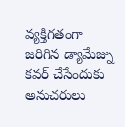వ్యక్తిగతంగా జరిగిన డ్యామేజ్ను కవర్ చేసేందుకు అనుచరులు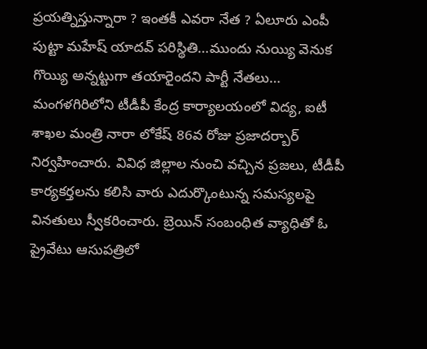ప్రయత్నిస్తున్నారా ? ఇంతకీ ఎవరా నేత ? ఏలూరు ఎంపీ పుట్టా మహేష్ యాదవ్ పరిస్థితి…ముందు నుయ్యి వెనుక గొయ్యి అన్నట్టుగా తయారైందని పార్టీ నేతలు…
మంగళగిరిలోని టీడీపీ కేంద్ర కార్యాలయంలో విద్య, ఐటీ శాఖల మంత్రి నారా లోకేష్ 86వ రోజు ప్రజాదర్బార్ నిర్వహించారు. వివిధ జిల్లాల నుంచి వచ్చిన ప్రజలు, టీడీపీ కార్యకర్తలను కలిసి వారు ఎదుర్కొంటున్న సమస్యలపై వినతులు స్వీకరించారు. బ్రెయిన్ సంబంధిత వ్యాధితో ఓ ప్రైవేటు ఆసుపత్రిలో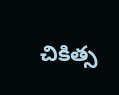చికిత్స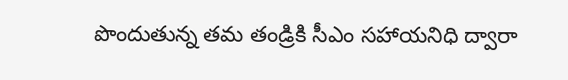పొందుతున్న తమ తండ్రికి సీఎం సహాయనిధి ద్వారా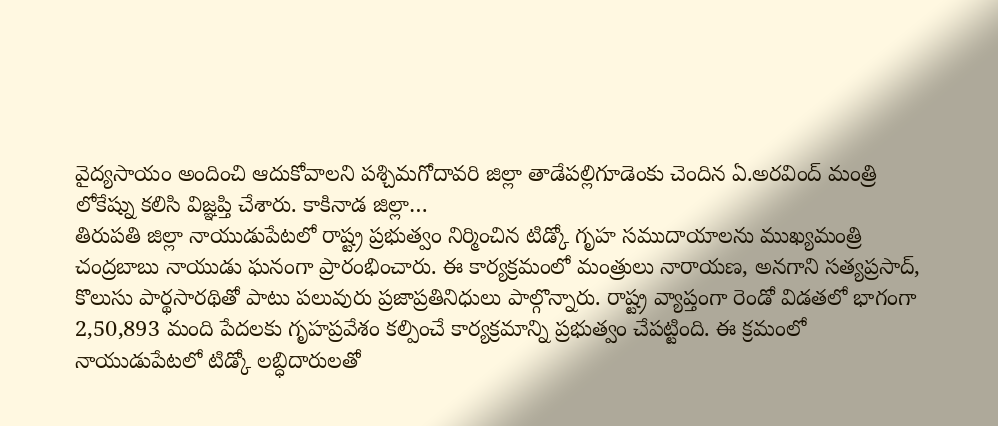వైద్యసాయం అందించి ఆదుకోవాలని పశ్చిమగోదావరి జిల్లా తాడేపల్లిగూడెంకు చెందిన ఏ.అరవింద్ మంత్రి లోకేష్ను కలిసి విజ్ఞప్తి చేశారు. కాకినాడ జిల్లా…
తిరుపతి జిల్లా నాయుడుపేటలో రాష్ట్ర ప్రభుత్వం నిర్మించిన టిడ్కో గృహ సముదాయాలను ముఖ్యమంత్రి చంద్రబాబు నాయుడు ఘనంగా ప్రారంభించారు. ఈ కార్యక్రమంలో మంత్రులు నారాయణ, అనగాని సత్యప్రసాద్, కొలుసు పార్థసారథితో పాటు పలువురు ప్రజాప్రతినిధులు పాల్గొన్నారు. రాష్ట్ర వ్యాప్తంగా రెండో విడతలో భాగంగా 2,50,893 మంది పేదలకు గృహప్రవేశం కల్పించే కార్యక్రమాన్ని ప్రభుత్వం చేపట్టింది. ఈ క్రమంలో నాయుడుపేటలో టిడ్కో లబ్ధిదారులతో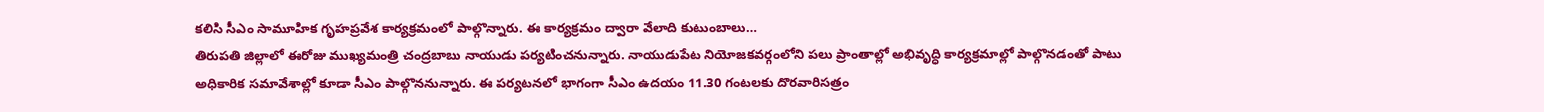కలిసి సీఎం సామూహిక గృహప్రవేశ కార్యక్రమంలో పాల్గొన్నారు. ఈ కార్యక్రమం ద్వారా వేలాది కుటుంబాలు…
తిరుపతి జిల్లాలో ఈరోజు ముఖ్యమంత్రి చంద్రబాబు నాయుడు పర్యటించనున్నారు. నాయుడుపేట నియోజకవర్గంలోని పలు ప్రాంతాల్లో అభివృద్ధి కార్యక్రమాల్లో పాల్గొనడంతో పాటు అధికారిక సమావేశాల్లో కూడా సీఎం పాల్గొననున్నారు. ఈ పర్యటనలో భాగంగా సీఎం ఉదయం 11.30 గంటలకు దొరవారిసత్రం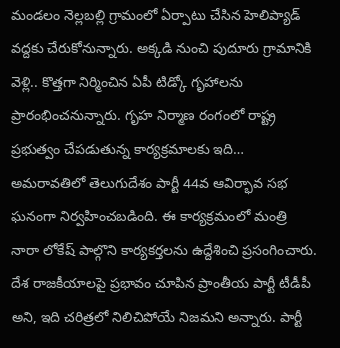మండలం నెల్లబల్లి గ్రామంలో ఏర్పాటు చేసిన హెలిప్యాడ్ వద్దకు చేరుకోనున్నారు. అక్కడి నుంచి పుదూరు గ్రామానికి వెళ్లి.. కొత్తగా నిర్మించిన ఏపీ టిడ్కో గృహాలను ప్రారంభించనున్నారు. గృహ నిర్మాణ రంగంలో రాష్ట్ర ప్రభుత్వం చేపడుతున్న కార్యక్రమాలకు ఇది…
అమరావతిలో తెలుగుదేశం పార్టీ 44వ ఆవిర్భావ సభ ఘనంగా నిర్వహించబడింది. ఈ కార్యక్రమంలో మంత్రి నారా లోకేష్ పాల్గొని కార్యకర్తలను ఉద్దేశించి ప్రసంగించారు. దేశ రాజకీయాలపై ప్రభావం చూపిన ప్రాంతీయ పార్టీ టీడీపీ అని, ఇది చరిత్రలో నిలిచిపోయే నిజమని అన్నారు. పార్టీ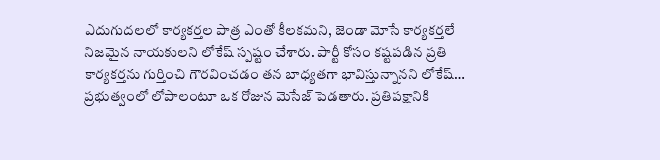ఎదుగుదలలో కార్యకర్తల పాత్ర ఎంతో కీలకమని, జెండా మోసే కార్యకర్తలే నిజమైన నాయకులని లోకేష్ స్పష్టం చేశారు. పార్టీ కోసం కష్టపడిన ప్రతి కార్యకర్తను గుర్తించి గౌరవించడం తన బాధ్యతగా భావిస్తున్నానని లోకేష్…
ప్రభుత్వంలో లోపాలంటూ ఒక రోజున మెసేజ్ పెడతారు. ప్రతిపక్షానికి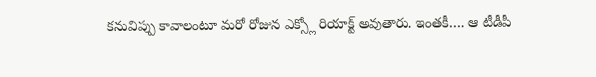కనువిప్పు కావాలంటూ మరో రోజున ఎక్స్లో రియాక్ట్ అవుతారు. ఇంతకీ…. ఆ టీడీపీ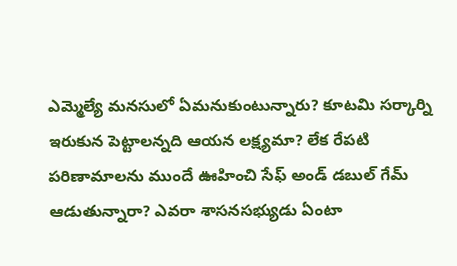ఎమ్మెల్యే మనసులో ఏమనుకుంటున్నారు? కూటమి సర్కార్ని ఇరుకున పెట్టాలన్నది ఆయన లక్ష్యమా? లేక రేపటి పరిణామాలను ముందే ఊహించి సేఫ్ అండ్ డబుల్ గేమ్ ఆడుతున్నారా? ఎవరా శాసనసభ్యుడు ఏంటా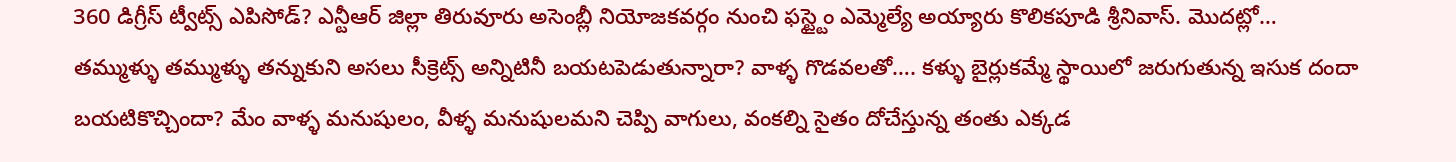360 డిగ్రీస్ ట్వీట్స్ ఎపిసోడ్? ఎన్టీఆర్ జిల్లా తిరువూరు అసెంబ్లీ నియోజకవర్గం నుంచి ఫస్ట్టైం ఎమ్మెల్యే అయ్యారు కొలికపూడి శ్రీనివాస్. మొదట్లో…
తమ్ముళ్ళు తమ్ముళ్ళు తన్నుకుని అసలు సీక్రెట్స్ అన్నిటినీ బయటపెడుతున్నారా? వాళ్ళ గొడవలతో…. కళ్ళు బైర్లుకమ్మే స్థాయిలో జరుగుతున్న ఇసుక దందా బయటికొచ్చిందా? మేం వాళ్ళ మనుషులం, వీళ్ళ మనుషులమని చెప్పి వాగులు, వంకల్ని సైతం దోచేస్తున్న తంతు ఎక్కడ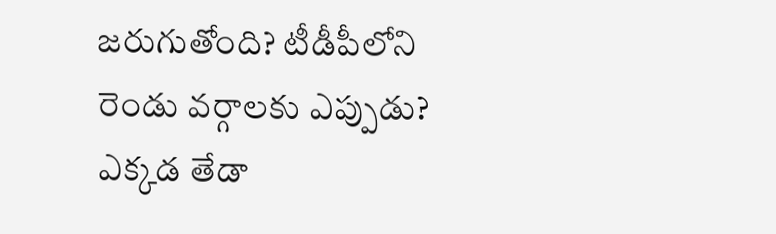జరుగుతోంది? టీడీపీలోని రెండు వర్గాలకు ఎప్పుడు? ఎక్కడ తేడా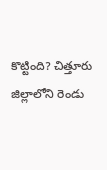కొట్టింది? చిత్తూరు జిల్లాలోని రెండు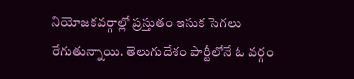నియోజకవర్గాల్లో ప్రస్తుతం ఇసుక సెగలు రేగుతున్నాయి. తెలుగుదేశం పార్టీలోనే ఓ వర్గం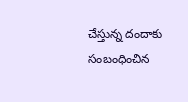చేస్తున్న దందాకు సంబంధించిన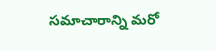సమాచారాన్ని మరో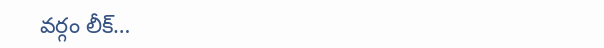వర్గం లీక్…